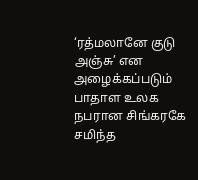‘ரத்மலானே குடு அஞ்சு’ என அழைக்கப்படும் பாதாள உலக நபரான சிங்கரகே சமிந்த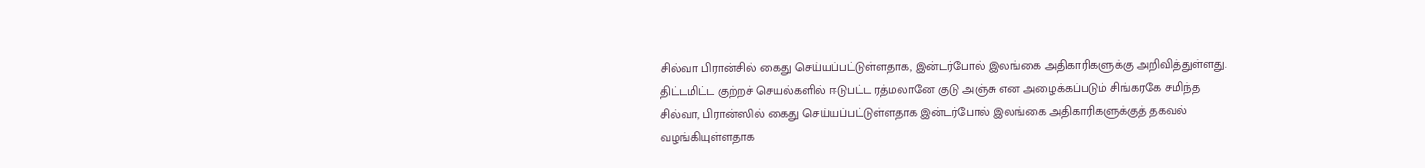சில்வா பிரான்சில் கைது செய்யப்பட்டுள்ளதாக, இன்டர்போல் இலங்கை அதிகாரிகளுக்கு அறிவித்துள்ளது.
திட்டமிட்ட குற்றச் செயல்களில் ஈடுபட்ட ரத்மலானே குடு அஞ்சு என அழைக்கப்படும் சிங்கரகே சமிந்த சில்வா, பிரான்ஸில் கைது செய்யப்பட்டுள்ளதாக இன்டர்போல் இலங்கை அதிகாரிகளுக்குத் தகவல் வழங்கியுள்ளதாக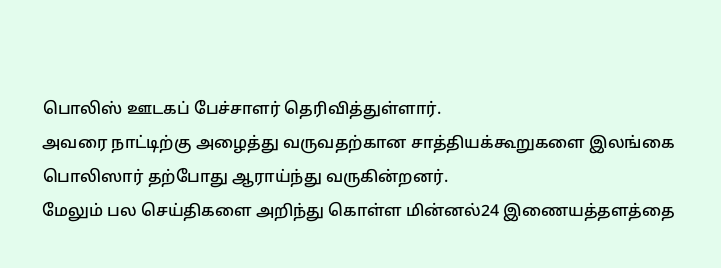பொலிஸ் ஊடகப் பேச்சாளர் தெரிவித்துள்ளார்.
அவரை நாட்டிற்கு அழைத்து வருவதற்கான சாத்தியக்கூறுகளை இலங்கை பொலிஸார் தற்போது ஆராய்ந்து வருகின்றனர்.
மேலும் பல செய்திகளை அறிந்து கொள்ள மின்னல்24 இணையத்தளத்தை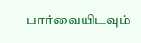பார்வையிடவும்